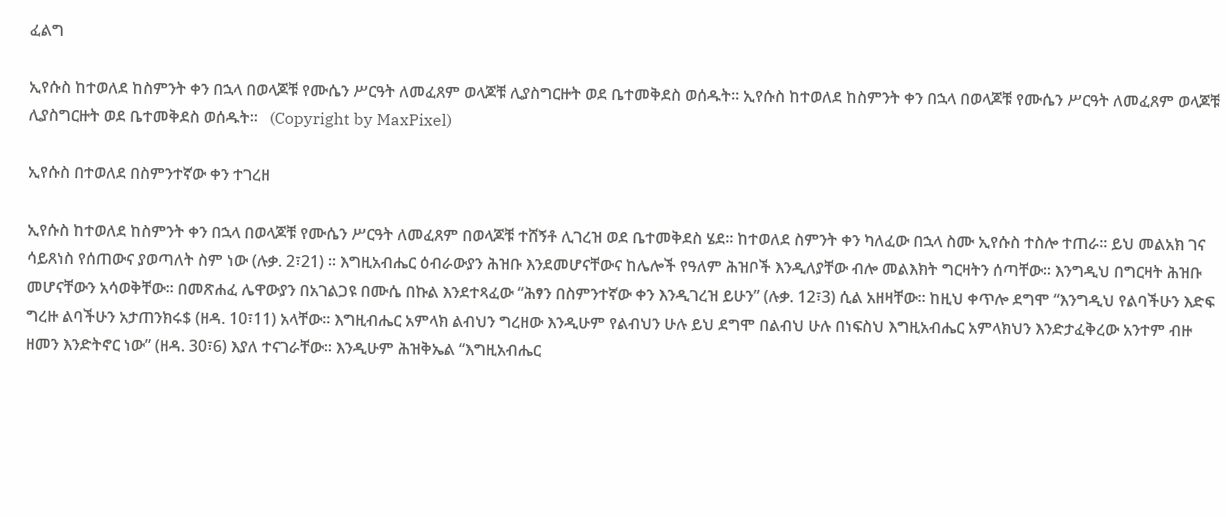ፈልግ

ኢየሱስ ከተወለደ ከስምንት ቀን በኋላ በወላጆቹ የሙሴን ሥርዓት ለመፈጸም ወላጆቹ ሊያስግርዙት ወደ ቤተመቅደስ ወሰዱት፡፡ ኢየሱስ ከተወለደ ከስምንት ቀን በኋላ በወላጆቹ የሙሴን ሥርዓት ለመፈጸም ወላጆቹ ሊያስግርዙት ወደ ቤተመቅደስ ወሰዱት፡፡   (Copyright by MaxPixel)

ኢየሱስ በተወለደ በስምንተኛው ቀን ተገረዘ

ኢየሱስ ከተወለደ ከስምንት ቀን በኋላ በወላጆቹ የሙሴን ሥርዓት ለመፈጸም በወላጆቹ ተሸኝቶ ሊገረዝ ወደ ቤተመቅደስ ሄደ፡፡ ከተወለደ ስምንት ቀን ካለፈው በኋላ ስሙ ኢየሱስ ተስሎ ተጠራ፡፡ ይህ መልአክ ገና ሳይጸነስ የሰጠውና ያወጣለት ስም ነው (ሉቃ. 2፣21) ፡፡ እግዚአብሔር ዕብራውያን ሕዝቡ እንደመሆናቸውና ከሌሎች የዓለም ሕዝቦች እንዲለያቸው ብሎ መልእክት ግርዛትን ሰጣቸው፡፡ እንግዲህ በግርዛት ሕዝቡ መሆናቸውን አሳወቅቸው፡፡ በመጽሐፈ ሌዋውያን በአገልጋዩ በሙሴ በኩል እንደተጻፈው “ሕፃን በስምንተኛው ቀን እንዲገረዝ ይሁን” (ሉቃ. 12፣3) ሲል አዘዛቸው፡፡ ከዚህ ቀጥሎ ደግሞ “እንግዲህ የልባችሁን እድፍ ግረዙ ልባችሁን አታጠንክሩ$ (ዘዳ. 10፣11) አላቸው፡፡ እግዚብሔር አምላክ ልብህን ግረዘው እንዲሁም የልብህን ሁሉ ይህ ደግሞ በልብህ ሁሉ በነፍስህ እግዚአብሔር አምላክህን እንድታፈቅረው አንተም ብዙ ዘመን እንድትኖር ነው” (ዘዳ. 30፣6) እያለ ተናገራቸው፡፡ እንዲሁም ሕዝቅኤል “እግዚአብሔር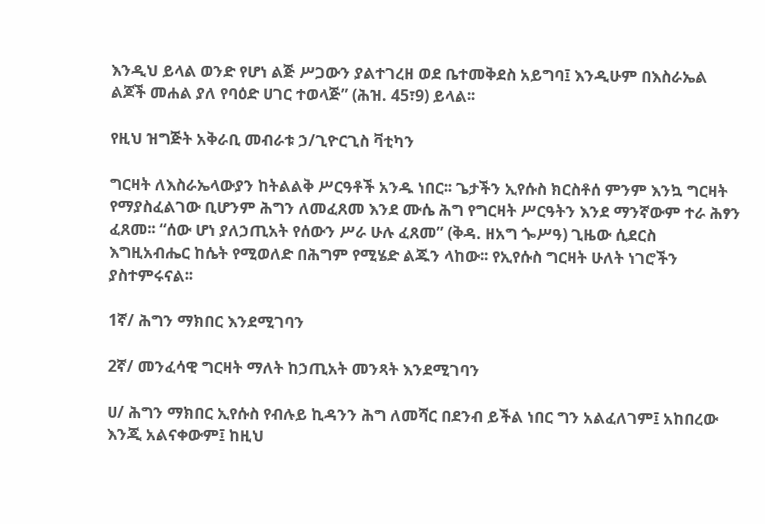እንዲህ ይላል ወንድ የሆነ ልጅ ሥጋውን ያልተገረዘ ወደ ቤተመቅደስ አይግባ፤ እንዲሁም በእስራኤል ልጆች መሐል ያለ የባዕድ ሀገር ተወላጅ” (ሕዝ. 45፣9) ይላል፡፡

የዚህ ዝግጅት አቅራቢ መብራቱ ኃ/ጊዮርጊስ ቫቲካን

ግርዛት ለእስራኤላውያን ከትልልቅ ሥርዓቶች አንዱ ነበር፡፡ ጌታችን ኢየሱስ ክርስቶሰ ምንም እንኳ ግርዛት የማያስፈልገው ቢሆንም ሕግን ለመፈጸመ እንደ ሙሴ ሕግ የግርዛት ሥርዓትን እንደ ማንኛውም ተራ ሕፃን ፈጸመ፡፡ “ሰው ሆነ ያለኃጢአት የሰውን ሥራ ሁሉ ፈጸመ” (ቅዳ. ዘአግ ጐሥዓ) ጊዜው ሲደርስ እግዚአብሔር ከሴት የሚወለድ በሕግም የሚሄድ ልጁን ላከው፡፡ የኢየሱስ ግርዛት ሁለት ነገሮችን ያስተምሩናል፡፡

1ኛ/ ሕግን ማክበር እንደሚገባን

2ኛ/ መንፈሳዊ ግርዛት ማለት ከኃጢአት መንጻት እንደሚገባን

ሀ/ ሕግን ማክበር ኢየሱስ የብሉይ ኪዳንን ሕግ ለመሻር በደንብ ይችል ነበር ግን አልፈለገም፤ አከበረው እንጂ አልናቀውም፤ ከዚህ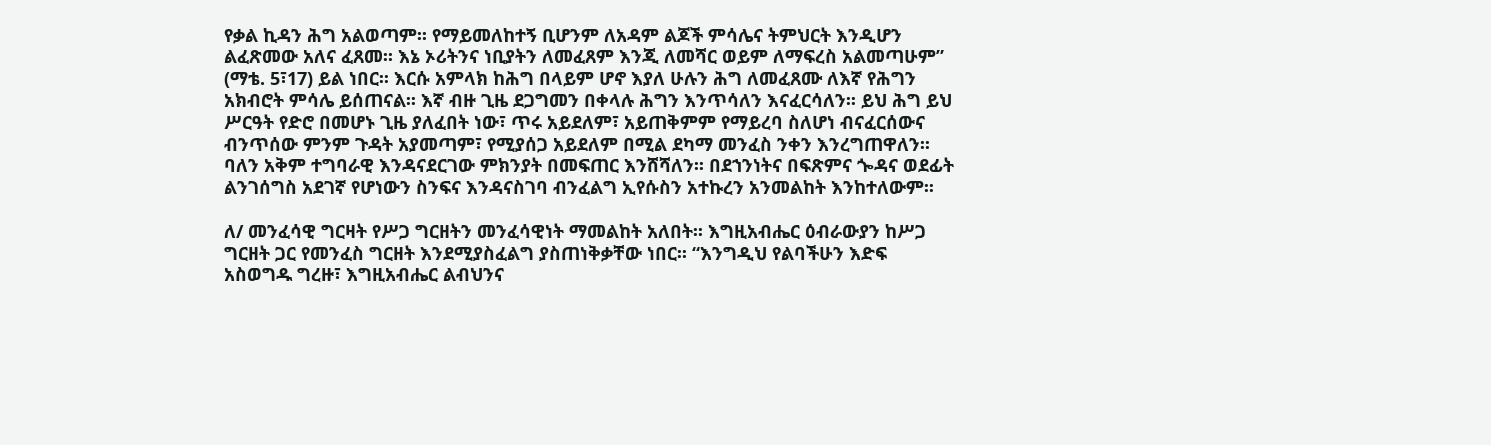የቃል ኪዳን ሕግ አልወጣም፡፡ የማይመለከተኝ ቢሆንም ለአዳም ልጆች ምሳሌና ትምህርት እንዲሆን ልፈጽመው አለና ፈጸመ፡፡ እኔ ኦሪትንና ነቢያትን ለመፈጸም እንጂ ለመሻር ወይም ለማፍረስ አልመጣሁም” (ማቴ. 5፣17) ይል ነበር፡፡ እርሱ አምላክ ከሕግ በላይም ሆኖ እያለ ሁሉን ሕግ ለመፈጸሙ ለእኛ የሕግን አክብሮት ምሳሌ ይሰጠናል፡፡ እኛ ብዙ ጊዜ ደጋግመን በቀላሉ ሕግን እንጥሳለን እናፈርሳለን፡፡ ይህ ሕግ ይህ ሥርዓት የድሮ በመሆኑ ጊዜ ያለፈበት ነው፣ ጥሩ አይደለም፣ አይጠቅምም የማይረባ ስለሆነ ብናፈርሰውና ብንጥሰው ምንም ጉዳት አያመጣም፣ የሚያሰጋ አይደለም በሚል ደካማ መንፈስ ንቀን እንረግጠዋለን፡፡ ባለን አቅም ተግባራዊ እንዳናደርገው ምክንያት በመፍጠር እንሸሻለን፡፡ በደኀንነትና በፍጽምና ጐዳና ወደፊት ልንገሰግስ አደገኛ የሆነውን ስንፍና እንዳናስገባ ብንፈልግ ኢየሱስን አተኩረን አንመልከት እንከተለውም፡፡

ለ/ መንፈሳዊ ግርዛት የሥጋ ግርዘትን መንፈሳዊነት ማመልከት አለበት፡፡ እግዚአብሔር ዕብራውያን ከሥጋ ግርዘት ጋር የመንፈስ ግርዘት እንደሚያስፈልግ ያስጠነቅቃቸው ነበር፡፡ “እንግዲህ የልባችሁን እድፍ አስወግዱ ግረዙ፣ እግዚአብሔር ልብህንና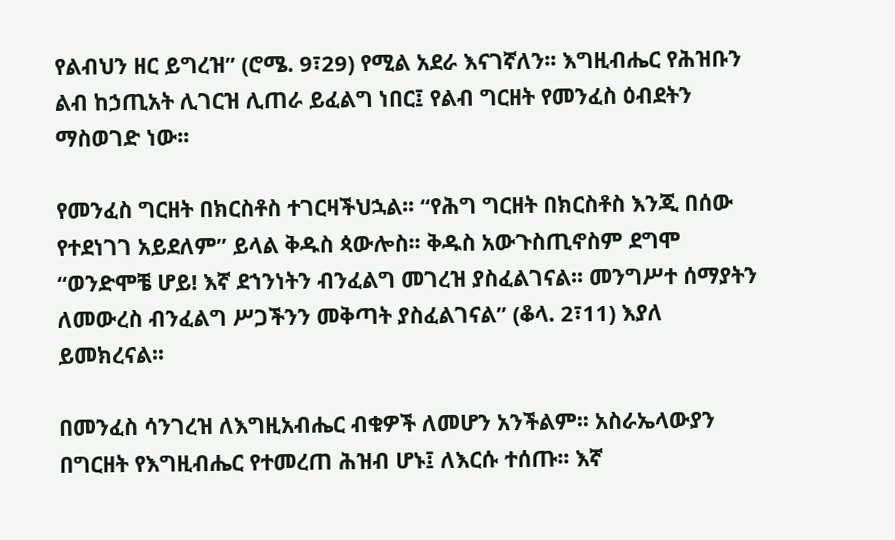የልብህን ዘር ይግረዝ” (ሮሜ. 9፣29) የሚል አደራ እናገኛለን፡፡ እግዚብሔር የሕዝቡን ልብ ከኃጢአት ሊገርዝ ሊጠራ ይፈልግ ነበር፤ የልብ ግርዘት የመንፈስ ዕብደትን ማስወገድ ነው፡፡

የመንፈስ ግርዘት በክርስቶስ ተገርዛችህኋል፡፡ “የሕግ ግርዘት በክርስቶስ እንጂ በሰው የተደነገገ አይደለም” ይላል ቅዱስ ጳውሎስ፡፡ ቅዱስ አውጉስጢኖስም ደግሞ “ወንድሞቼ ሆይ! እኛ ደኀንነትን ብንፈልግ መገረዝ ያስፈልገናል፡፡ መንግሥተ ሰማያትን ለመውረስ ብንፈልግ ሥጋችንን መቅጣት ያስፈልገናል” (ቆላ. 2፣11) እያለ ይመክረናል፡፡

በመንፈስ ሳንገረዝ ለእግዚአብሔር ብቁዎች ለመሆን አንችልም፡፡ አስራኤላውያን በግርዘት የእግዚብሔር የተመረጠ ሕዝብ ሆኑ፤ ለእርሱ ተሰጡ፡፡ እኛ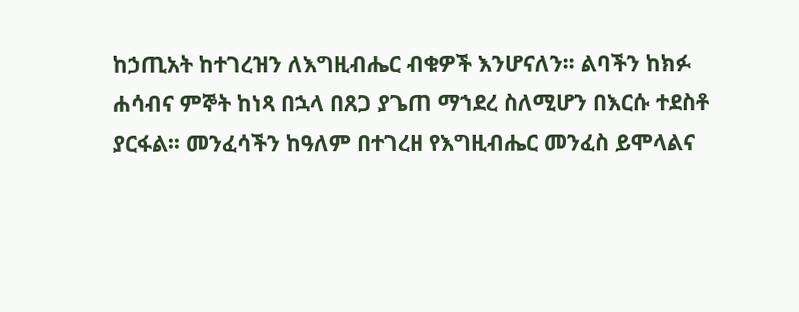ከኃጢአት ከተገረዝን ለእግዚብሔር ብቁዎች እንሆናለን፡፡ ልባችን ከክፉ ሐሳብና ምኞት ከነጻ በኋላ በጸጋ ያጌጠ ማኀደረ ስለሚሆን በእርሱ ተደስቶ ያርፋል፡፡ መንፈሳችን ከዓለም በተገረዘ የእግዚብሔር መንፈስ ይሞላልና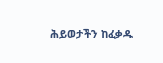ሕይወታችን ከፈቃዱ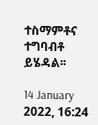ተስማምቶና ተግባብቶ ይሄዳል፡፡

14 January 2022, 16:24